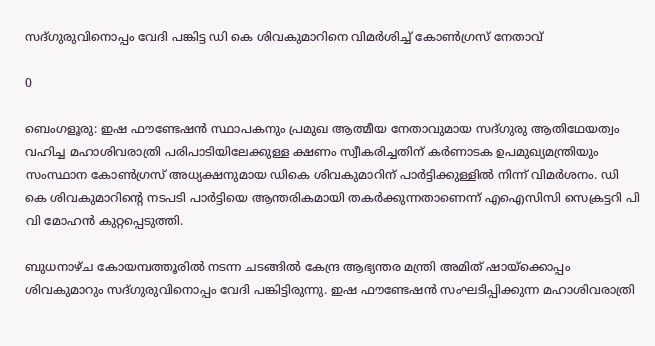സദ്ഗുരുവിനൊപ്പം വേദി പങ്കിട്ട ഡി കെ ശിവകുമാറിനെ വിമര്‍ശിച്ച് കോണ്‍ഗ്രസ് നേതാവ്

0

ബെംഗളൂരു: ഇഷ ഫൗണ്ടേഷന്‍ സ്ഥാപകനും പ്രമുഖ ആത്മീയ നേതാവുമായ സദ്ഗുരു ആതിഥേയത്വം വഹിച്ച മഹാശിവരാത്രി പരിപാടിയിലേക്കുള്ള ക്ഷണം സ്വീകരിച്ചതിന് കര്‍ണാടക ഉപമുഖ്യമന്ത്രിയും സംസ്ഥാന കോണ്‍ഗ്രസ് അധ്യക്ഷനുമായ ഡികെ ശിവകുമാറിന് പാര്‍ട്ടിക്കുള്ളില്‍ നിന്ന് വിമര്‍ശനം. ഡി കെ ശിവകുമാറിന്റെ നടപടി പാര്‍ട്ടിയെ ആന്തരികമായി തകര്‍ക്കുന്നതാണെന്ന് എഐസിസി സെക്രട്ടറി പി വി മോഹന്‍ കുറ്റപ്പെടുത്തി.

ബുധനാഴ്ച കോയമ്പത്തൂരില്‍ നടന്ന ചടങ്ങില്‍ കേന്ദ്ര ആഭ്യന്തര മന്ത്രി അമിത് ഷായ്ക്കൊപ്പം ശിവകുമാറും സദ്ഗുരുവിനൊപ്പം വേദി പങ്കിട്ടിരുന്നു. ഇഷ ഫൗണ്ടേഷന്‍ സംഘടിപ്പിക്കുന്ന മഹാശിവരാത്രി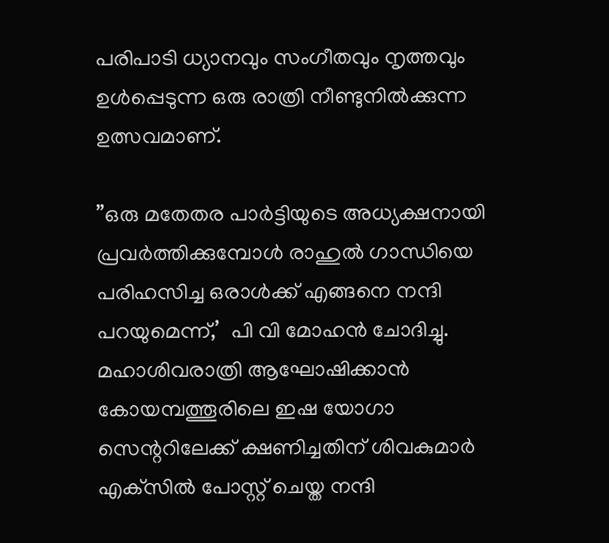പരിപാടി ധ്യാനവും സംഗീതവും നൃത്തവും ഉള്‍പ്പെടുന്ന ഒരു രാത്രി നീണ്ടുനില്‍ക്കുന്ന ഉത്സവമാണ്.

”ഒരു മതേതര പാര്‍ട്ടിയുടെ അധ്യക്ഷനായി പ്രവര്‍ത്തിക്കുമ്പോള്‍ രാഹുല്‍ ഗാന്ധിയെ പരിഹസിച്ച ഒരാള്‍ക്ക് എങ്ങനെ നന്ദി പറയുമെന്ന്,’  പി വി മോഹന്‍ ചോദിച്ചു. മഹാശിവരാത്രി ആഘോഷിക്കാന്‍ കോയമ്പത്തൂരിലെ ഇഷ യോഗാ സെന്ററിലേക്ക് ക്ഷണിച്ചതിന് ശിവകുമാര്‍ എക്‌സില്‍ പോസ്റ്റ് ചെയ്ത നന്ദി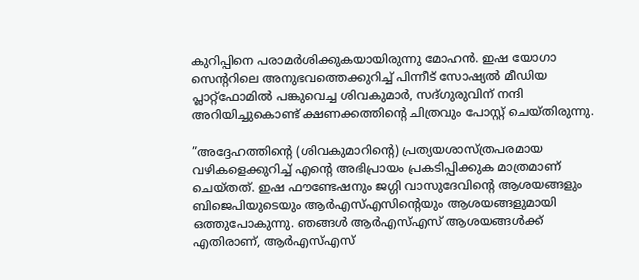കുറിപ്പിനെ പരാമര്‍ശിക്കുകയായിരുന്നു മോഹന്‍. ഇഷ യോഗാ സെന്ററിലെ അനുഭവത്തെക്കുറിച്ച് പിന്നീട് സോഷ്യല്‍ മീഡിയ പ്ലാറ്റ്ഫോമില്‍ പങ്കുവെച്ച ശിവകുമാര്‍, സദ്ഗുരുവിന് നന്ദി അറിയിച്ചുകൊണ്ട് ക്ഷണക്കത്തിന്റെ ചിത്രവും പോസ്റ്റ് ചെയ്തിരുന്നു.

”അദ്ദേഹത്തിന്റെ (ശിവകുമാറിന്റെ) പ്രത്യയശാസ്ത്രപരമായ വഴികളെക്കുറിച്ച് എന്റെ അഭിപ്രായം പ്രകടിപ്പിക്കുക മാത്രമാണ് ചെയ്തത്. ഇഷ ഫൗണ്ടേഷനും ജഗ്ഗി വാസുദേവിന്റെ ആശയങ്ങളും ബിജെപിയുടെയും ആര്‍എസ്എസിന്റെയും ആശയങ്ങളുമായി ഒത്തുപോകുന്നു. ഞങ്ങള്‍ ആര്‍എസ്എസ് ആശയങ്ങള്‍ക്ക് എതിരാണ്, ആര്‍എസ്എസ്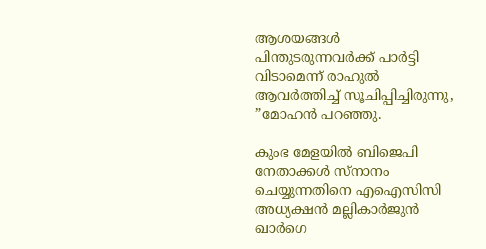ആശയങ്ങള്‍ പിന്തുടരുന്നവര്‍ക്ക് പാര്‍ട്ടി വിടാമെന്ന് രാഹുല്‍ ആവര്‍ത്തിച്ച് സൂചിപ്പിച്ചിരുന്നു, ”മോഹന്‍ പറഞ്ഞു.

കുംഭ മേളയില്‍ ബിജെപി നേതാക്കള്‍ സ്‌നാനം ചെയ്യുന്നതിനെ എഐസിസി അധ്യക്ഷന്‍ മല്ലികാര്‍ജുന്‍ ഖാര്‍ഗെ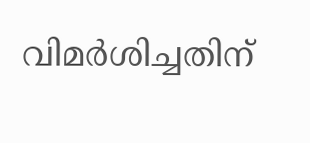വിമര്‍ശിച്ചതിന്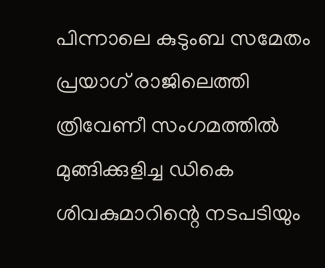പിന്നാലെ കുടുംബ സമേതം പ്രയാഗ് രാജിലെത്തി ത്രിവേണീ സംഗമത്തില്‍ മുങ്ങിക്കുളിച്ച ഡികെ ശിവകുമാറിന്റെ നടപടിയും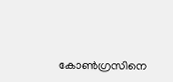കോണ്‍ഗ്രസിനെ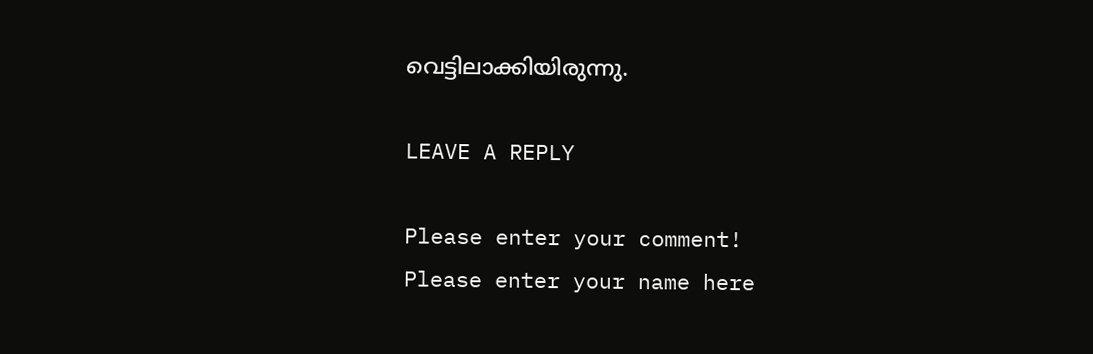വെട്ടിലാക്കിയിരുന്നു.

LEAVE A REPLY

Please enter your comment!
Please enter your name here